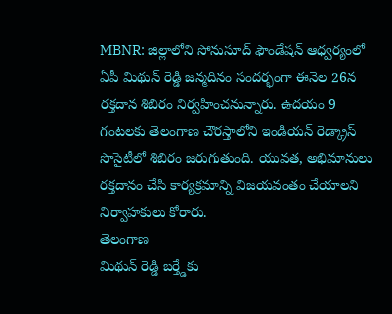MBNR: జిల్లాలోని సోనుసూద్ ఫౌండేషన్ ఆధ్వర్యంలో ఏపీ మిథున్ రెడ్డి జన్మదినం సందర్భంగా ఈనెల 26న రక్తదాన శిబిరం నిర్వహించనున్నారు. ఉదయం 9 గంటలకు తెలంగాణ చౌరస్తాలోని ఇండియన్ రెడ్క్రాస్ సొసైటీలో శిబిరం జరుగుతుంది. యువత, అభిమానులు రక్తదానం చేసి కార్యక్రమాన్ని విజయవంతం చేయాలని నిర్వాహకులు కోరారు.
తెలంగాణ
మిథున్ రెడ్డి బర్త్డేకు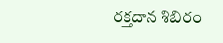రక్తదాన శిబిరం